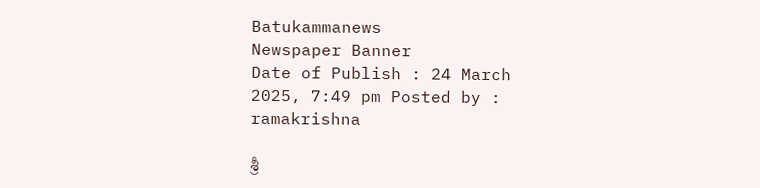Batukammanews
Newspaper Banner
Date of Publish : 24 March 2025, 7:49 pm Posted by : ramakrishna

శ్రీ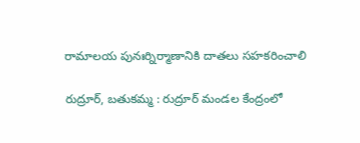రామాలయ పునఃర్నిర్మాణానికి దాతలు సహకరించాలి

రుద్రూర్, బతుకమ్మ : రుద్రూర్ మండల కేంద్రంలో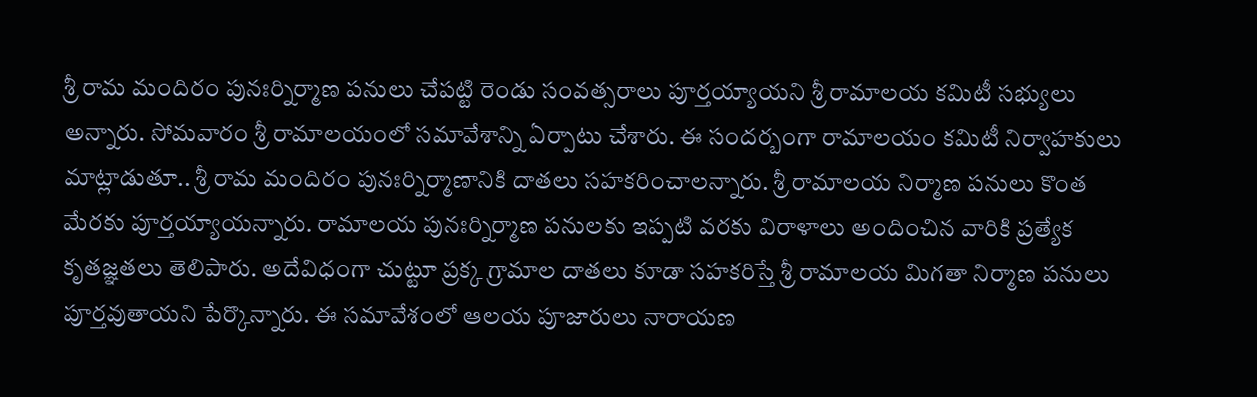శ్రీ రామ మందిరం పునఃర్నిర్మాణ పనులు చేపట్టి రెండు సంవత్సరాలు పూర్తయ్యాయని శ్రీ రామాలయ కమిటీ సభ్యులు అన్నారు. సోమవారం శ్రీ రామాలయంలో సమావేశాన్ని ఏర్పాటు చేశారు. ఈ సందర్బంగా రామాలయం కమిటీ నిర్వాహకులు మాట్లాడుతూ.. శ్రీ రామ మందిరం పునఃర్నిర్మాణానికి దాతలు సహకరించాలన్నారు. శ్రీ రామాలయ నిర్మాణ పనులు కొంత మేరకు పూర్తయ్యాయన్నారు. రామాలయ పునఃర్నిర్మాణ పనులకు ఇప్పటి వరకు విరాళాలు అందించిన వారికి ప్రత్యేక కృతజ్ఞతలు తెలిపారు. అదేవిధంగా చుట్టూ ప్రక్క గ్రామాల దాతలు కూడా సహకరిస్తే శ్రీ రామాలయ మిగతా నిర్మాణ పనులు పూర్తవుతాయని పేర్కొన్నారు. ఈ సమావేశంలో ఆలయ పూజారులు నారాయణ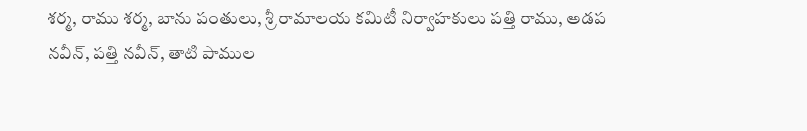శర్మ, రాము శర్మ, బాను పంతులు, శ్రీ రామాలయ కమిటీ నిర్వాహకులు పత్తి రాము, అడప నవీన్, పత్తి నవీన్, తాటి పాముల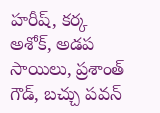హరీష్, కర్క అశోక్, అడప సాయిలు, ప్రశాంత్ గౌడ్, బచ్చు పవన్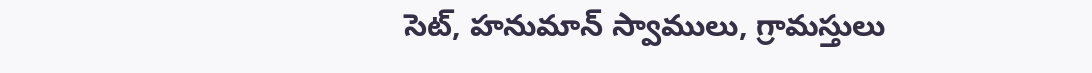సెట్, హనుమాన్ స్వాములు, గ్రామస్తులు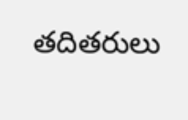తదితరులు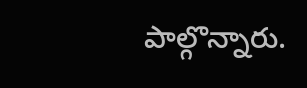పాల్గొన్నారు.